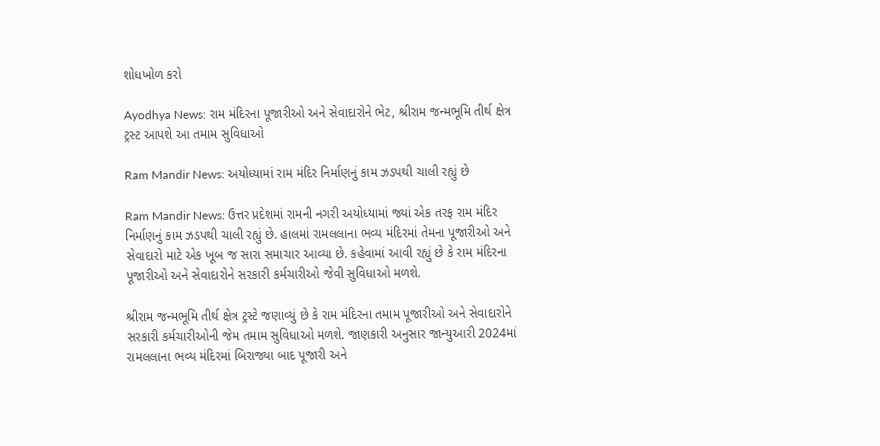શોધખોળ કરો

Ayodhya News: રામ મંદિરના પૂજારીઓ અને સેવાદારોને ભેટ, શ્રીરામ જન્મભૂમિ તીર્થ ક્ષેત્ર ટ્રસ્ટ આપશે આ તમામ સુવિધાઓ

Ram Mandir News: અયોધ્યામાં રામ મંદિર નિર્માણનું કામ ઝડપથી ચાલી રહ્યું છે

Ram Mandir News: ઉત્તર પ્રદેશમાં રામની નગરી અયોધ્યામાં જ્યાં એક તરફ રામ મંદિર નિર્માણનું કામ ઝડપથી ચાલી રહ્યું છે. હાલમાં રામલલાના ભવ્ય મંદિરમાં તેમના પૂજારીઓ અને સેવાદારો માટે એક ખૂબ જ સારા સમાચાર આવ્યા છે. કહેવામાં આવી રહ્યું છે કે રામ મંદિરના પૂજારીઓ અને સેવાદારોને સરકારી કર્મચારીઓ જેવી સુવિધાઓ મળશે.

શ્રીરામ જન્મભૂમિ તીર્થ ક્ષેત્ર ટ્રસ્ટે જણાવ્યું છે કે રામ મંદિરના તમામ પૂજારીઓ અને સેવાદારોને સરકારી કર્મચારીઓની જેમ તમામ સુવિધાઓ મળશે. જાણકારી અનુસાર જાન્યુઆરી 2024માં રામલલાના ભવ્ય મંદિરમાં બિરાજ્યા બાદ પૂજારી અને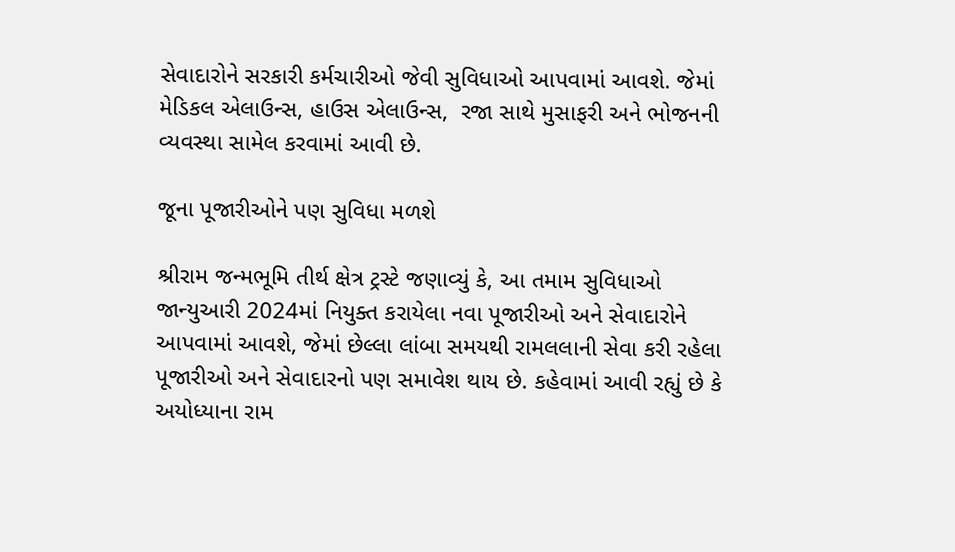સેવાદારોને સરકારી કર્મચારીઓ જેવી સુવિધાઓ આપવામાં આવશે. જેમાં મેડિકલ એલાઉન્સ, હાઉસ એલાઉન્સ,  રજા સાથે મુસાફરી અને ભોજનની વ્યવસ્થા સામેલ કરવામાં આવી છે.

જૂના પૂજારીઓને પણ સુવિધા મળશે

શ્રીરામ જન્મભૂમિ તીર્થ ક્ષેત્ર ટ્રસ્ટે જણાવ્યું કે, આ તમામ સુવિધાઓ જાન્યુઆરી 2024માં નિયુક્ત કરાયેલા નવા પૂજારીઓ અને સેવાદારોને આપવામાં આવશે, જેમાં છેલ્લા લાંબા સમયથી રામલલાની સેવા કરી રહેલા પૂજારીઓ અને સેવાદારનો પણ સમાવેશ થાય છે. કહેવામાં આવી રહ્યું છે કે અયોધ્યાના રામ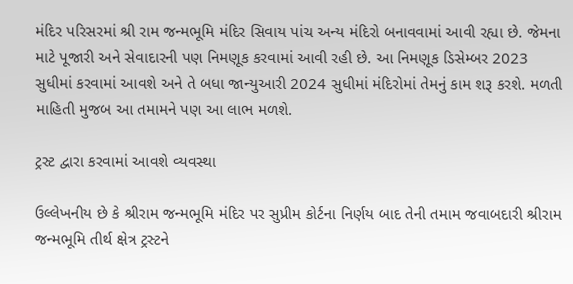મંદિર પરિસરમાં શ્રી રામ જન્મભૂમિ મંદિર સિવાય પાંચ અન્ય મંદિરો બનાવવામાં આવી રહ્યા છે. જેમના માટે પૂજારી અને સેવાદારની પણ નિમણૂક કરવામાં આવી રહી છે. આ નિમણૂક ડિસેમ્બર 2023 સુધીમાં કરવામાં આવશે અને તે બધા જાન્યુઆરી 2024 સુધીમાં મંદિરોમાં તેમનું કામ શરૂ કરશે. મળતી માહિતી મુજબ આ તમામને પણ આ લાભ મળશે.

ટ્રસ્ટ દ્વારા કરવામાં આવશે વ્યવસ્થા

ઉલ્લેખનીય છે કે શ્રીરામ જન્મભૂમિ મંદિર પર સુપ્રીમ કોર્ટના નિર્ણય બાદ તેની તમામ જવાબદારી શ્રીરામ જન્મભૂમિ તીર્થ ક્ષેત્ર ટ્રસ્ટને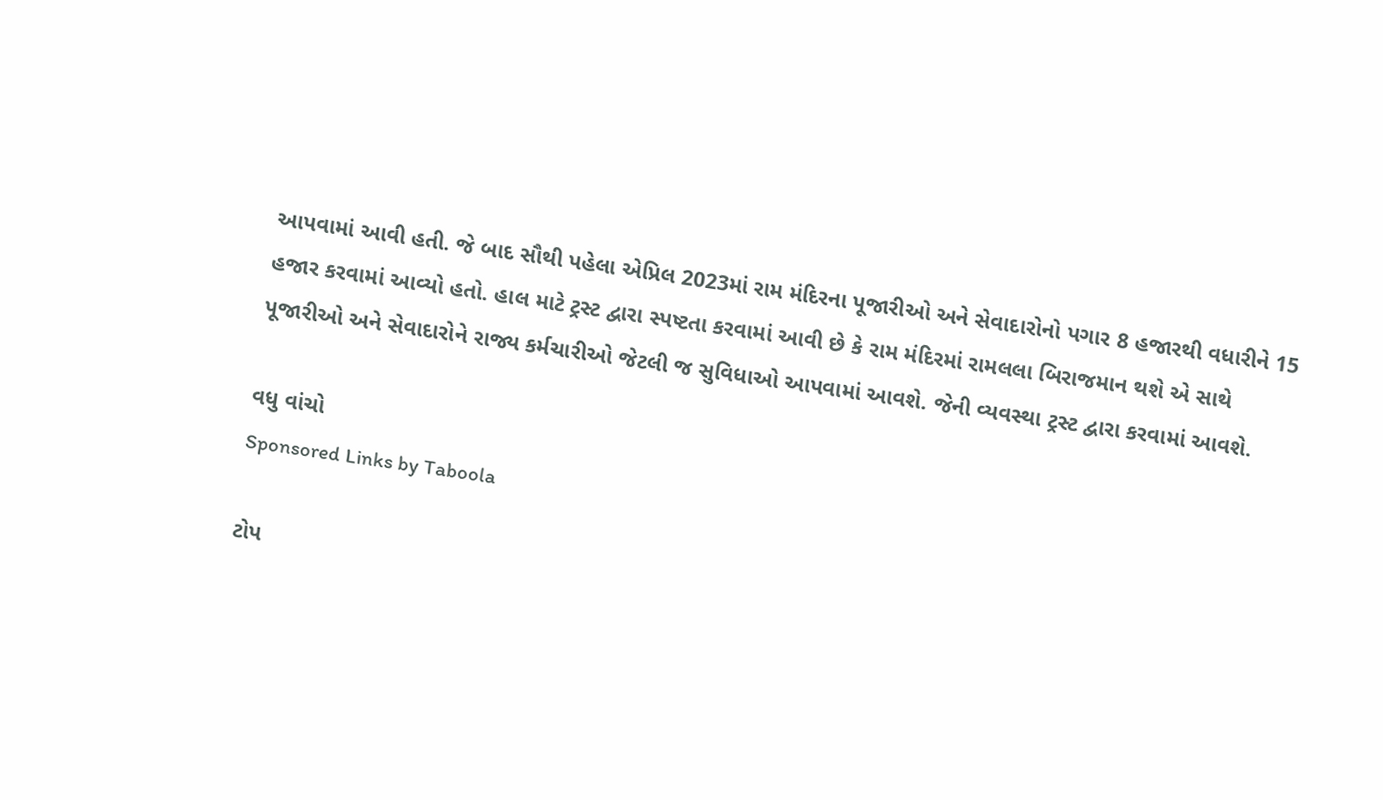આપવામાં આવી હતી. જે બાદ સૌથી પહેલા એપ્રિલ 2023માં રામ મંદિરના પૂજારીઓ અને સેવાદારોનો પગાર 8 હજારથી વધારીને 15 હજાર કરવામાં આવ્યો હતો. હાલ માટે ટ્રસ્ટ દ્વારા સ્પષ્ટતા કરવામાં આવી છે કે રામ મંદિરમાં રામલલા બિરાજમાન થશે એ સાથે  પૂજારીઓ અને સેવાદારોને રાજ્ય કર્મચારીઓ જેટલી જ સુવિધાઓ આપવામાં આવશે. જેની વ્યવસ્થા ટ્રસ્ટ દ્વારા કરવામાં આવશે.

વધુ વાંચો
Sponsored Links by Taboola

ટોપ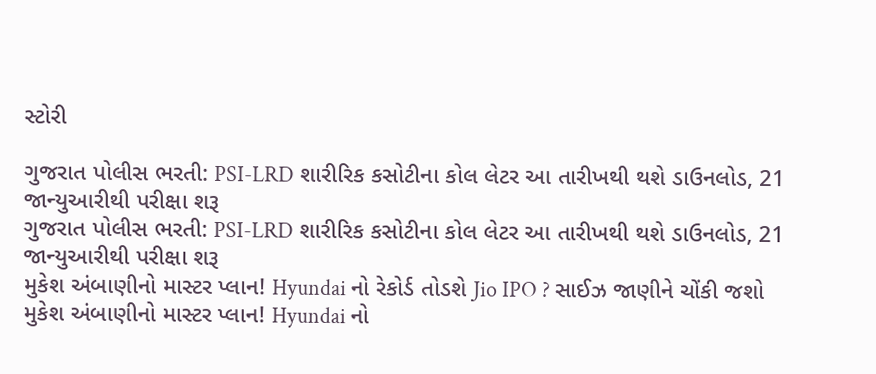સ્ટોરી

ગુજરાત પોલીસ ભરતી: PSI-LRD શારીરિક કસોટીના કોલ લેટર આ તારીખથી થશે ડાઉનલોડ, 21 જાન્યુઆરીથી પરીક્ષા શરૂ
ગુજરાત પોલીસ ભરતી: PSI-LRD શારીરિક કસોટીના કોલ લેટર આ તારીખથી થશે ડાઉનલોડ, 21 જાન્યુઆરીથી પરીક્ષા શરૂ
મુકેશ અંબાણીનો માસ્ટર પ્લાન! Hyundai નો રેકોર્ડ તોડશે Jio IPO ? સાઈઝ જાણીને ચોંકી જશો
મુકેશ અંબાણીનો માસ્ટર પ્લાન! Hyundai નો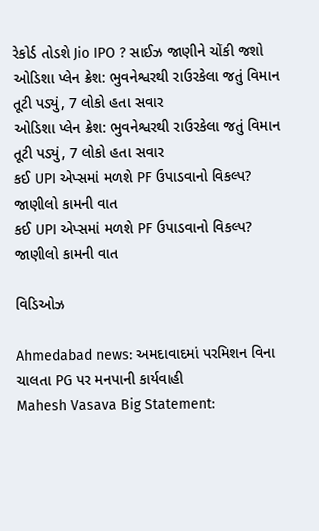રેકોર્ડ તોડશે Jio IPO ? સાઈઝ જાણીને ચોંકી જશો
ઓડિશા પ્લેન ક્રેશ: ભુવનેશ્વરથી રાઉરકેલા જતું વિમાન તૂટી પડ્યું, 7 લોકો હતા સવાર
ઓડિશા પ્લેન ક્રેશ: ભુવનેશ્વરથી રાઉરકેલા જતું વિમાન તૂટી પડ્યું, 7 લોકો હતા સવાર
કઈ UPI એપ્સમાં મળશે PF ઉપાડવાનો વિકલ્પ? જાણીલો કામની વાત
કઈ UPI એપ્સમાં મળશે PF ઉપાડવાનો વિકલ્પ? જાણીલો કામની વાત

વિડિઓઝ

Ahmedabad news: અમદાવાદમાં પરમિશન વિના ચાલતા PG પર મનપાની કાર્યવાહી
Mahesh Vasava Big Statement: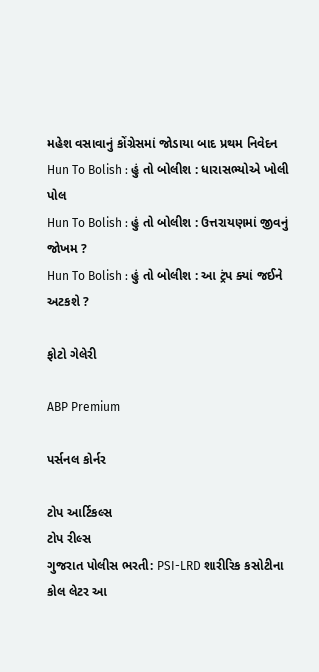મહેશ વસાવાનું કોંગ્રેસમાં જોડાયા બાદ પ્રથમ નિવેદન
Hun To Bolish : હું તો બોલીશ : ધારાસભ્યોએ ખોલી પોલ
Hun To Bolish : હું તો બોલીશ : ઉત્તરાયણમાં જીવનું જોખમ ?
Hun To Bolish : હું તો બોલીશ : આ ટ્રંપ ક્યાં જઈને અટકશે ?

ફોટો ગેલેરી

ABP Premium

પર્સનલ કોર્નર

ટોપ આર્ટિકલ્સ
ટોપ રીલ્સ
ગુજરાત પોલીસ ભરતી: PSI-LRD શારીરિક કસોટીના કોલ લેટર આ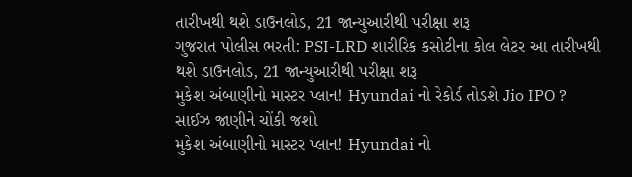તારીખથી થશે ડાઉનલોડ, 21 જાન્યુઆરીથી પરીક્ષા શરૂ
ગુજરાત પોલીસ ભરતી: PSI-LRD શારીરિક કસોટીના કોલ લેટર આ તારીખથી થશે ડાઉનલોડ, 21 જાન્યુઆરીથી પરીક્ષા શરૂ
મુકેશ અંબાણીનો માસ્ટર પ્લાન! Hyundai નો રેકોર્ડ તોડશે Jio IPO ? સાઈઝ જાણીને ચોંકી જશો
મુકેશ અંબાણીનો માસ્ટર પ્લાન! Hyundai નો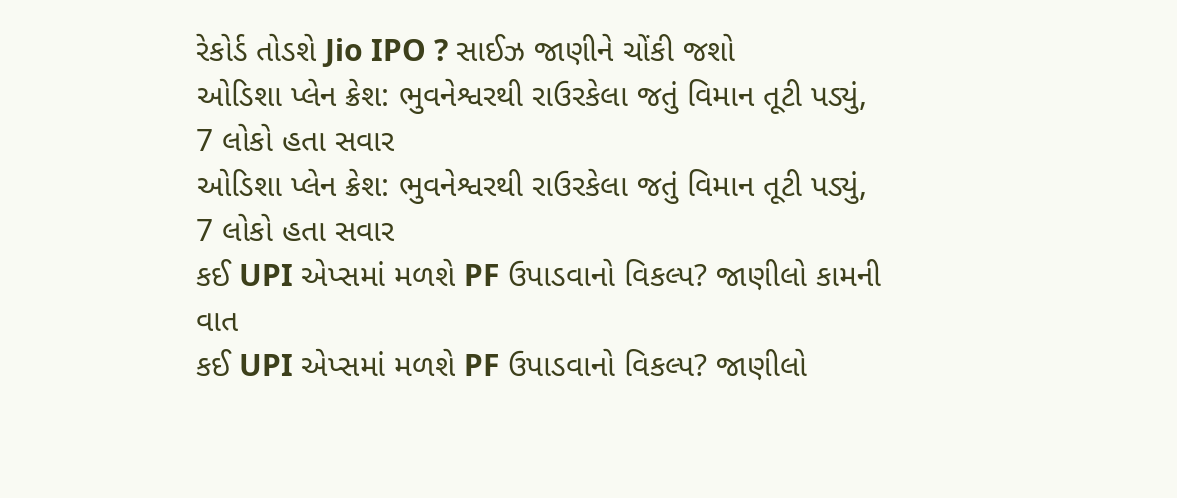રેકોર્ડ તોડશે Jio IPO ? સાઈઝ જાણીને ચોંકી જશો
ઓડિશા પ્લેન ક્રેશ: ભુવનેશ્વરથી રાઉરકેલા જતું વિમાન તૂટી પડ્યું, 7 લોકો હતા સવાર
ઓડિશા પ્લેન ક્રેશ: ભુવનેશ્વરથી રાઉરકેલા જતું વિમાન તૂટી પડ્યું, 7 લોકો હતા સવાર
કઈ UPI એપ્સમાં મળશે PF ઉપાડવાનો વિકલ્પ? જાણીલો કામની વાત
કઈ UPI એપ્સમાં મળશે PF ઉપાડવાનો વિકલ્પ? જાણીલો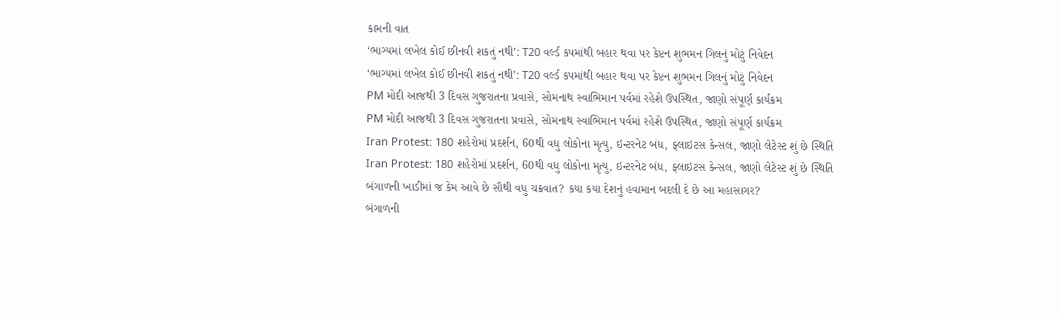કામની વાત
‘ભાગ્યમાં લખેલ કોઈ છીનવી શકતું નથી’: T20 વર્લ્ડ કપમાંથી બહાર થવા પર કેપ્ટન શુભમન ગિલનું મોટું નિવેદન
‘ભાગ્યમાં લખેલ કોઈ છીનવી શકતું નથી’: T20 વર્લ્ડ કપમાંથી બહાર થવા પર કેપ્ટન શુભમન ગિલનું મોટું નિવેદન
PM મોદી આજથી 3 દિવસ ગુજરાતના પ્રવાસે, સોમનાથ સ્વાભિમાન પર્વમાં રહેશે ઉપસ્થિત, જાણો સંપૂર્ણ કાર્યક્રમ
PM મોદી આજથી 3 દિવસ ગુજરાતના પ્રવાસે, સોમનાથ સ્વાભિમાન પર્વમાં રહેશે ઉપસ્થિત, જાણો સંપૂર્ણ કાર્યક્રમ
Iran Protest: 180 શહેરોમાં પ્રદર્શન, 60થી વધુ લોકોના મૃત્યુ, ઇન્ટરનેટ બંધ, ફ્લાઇટસ કેન્સલ, જાણો લેટેસ્ટ શું છે સ્થિતિ
Iran Protest: 180 શહેરોમાં પ્રદર્શન, 60થી વધુ લોકોના મૃત્યુ, ઇન્ટરનેટ બંધ, ફ્લાઇટસ કેન્સલ, જાણો લેટેસ્ટ શું છે સ્થિતિ
બંગાળની ખાડીમાં જ કેમ આવે છે સૌથી વધુ ચક્રવાત? કયા કયા દેશનું હવામાન બદલી દે છે આ મહાસાગર?
બંગાળની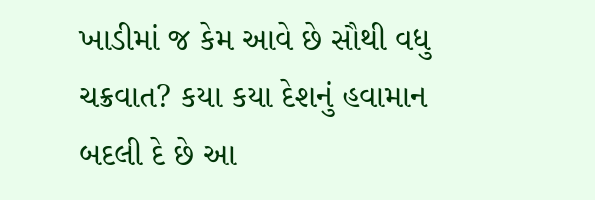ખાડીમાં જ કેમ આવે છે સૌથી વધુ ચક્રવાત? કયા કયા દેશનું હવામાન બદલી દે છે આ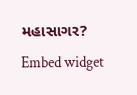મહાસાગર?
Embed widget